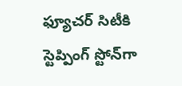ఫ్యూచర్ సిటీకి స్టెప్పింగ్ స్టోన్‌‌గా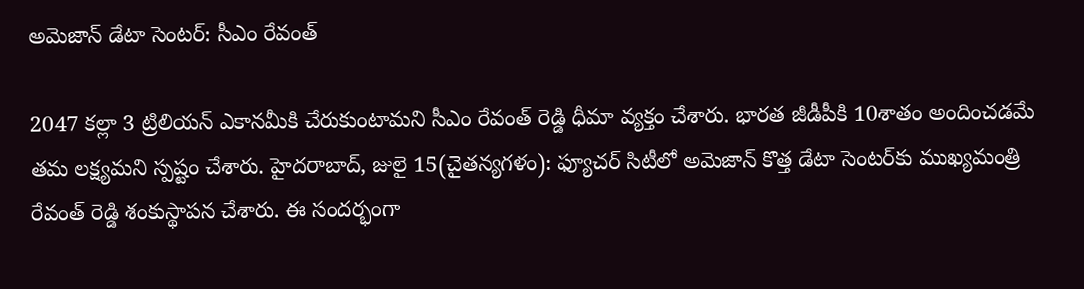అమెజాన్ డేటా సెంటర్: సీఎం రేవంత్

2047 కల్లా 3 ట్రిలియన్ ఎకానమీకి చేరుకుంటామని సీఎం రేవంత్ రెడ్డి ధీమా వ్యక్తం చేశారు. భారత జీడీపీకి 10శాతం అందించడమే తమ లక్ష్యమని స్పష్టం చేశారు. హైదరాబాద్, జులై 15(చైతన్యగళం): ఫ్యూచర్ సిటీలో అమెజాన్ కొత్త డేటా సెంటర్‌కు ముఖ్యమంత్రి రేవంత్ రెడ్డి శంకుస్థాపన చేశారు. ఈ సందర్భంగా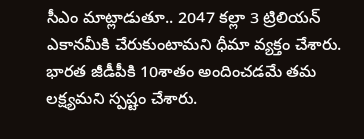సీఎం మాట్లాడుతూ.. 2047 కల్లా 3 ట్రిలియన్ ఎకానమీకి చేరుకుంటామని ధీమా వ్యక్తం చేశారు. భారత జీడీపీకి 10శాతం అందించడమే తమ లక్ష్యమని స్పష్టం చేశారు.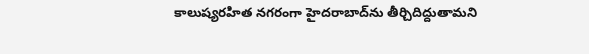కాలుష్యరహిత నగరంగా హైదరాబాద్‌ను తీర్చిదిద్దుతామని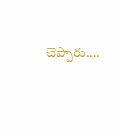చెప్పారు....